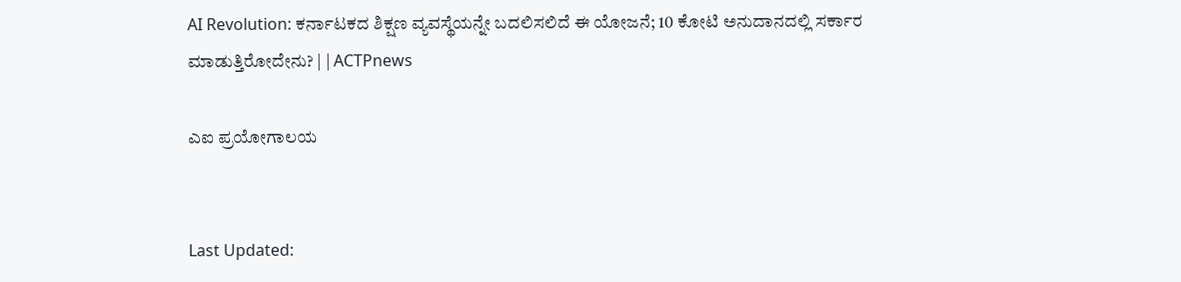AI Revolution: ಕರ್ನಾಟಕದ ಶಿಕ್ಷಣ ವ್ಯವಸ್ಥೆಯನ್ನೇ ಬದಲಿಸಲಿದೆ ಈ ಯೋಜನೆ; 10 ಕೋಟಿ ಅನುದಾನದಲ್ಲಿ ಸರ್ಕಾರ ಮಾಡುತ್ತಿರೋದೇನು? | | ACTPnews

ಎಐ ಪ್ರಯೋಗಾಲಯ


Last Updated: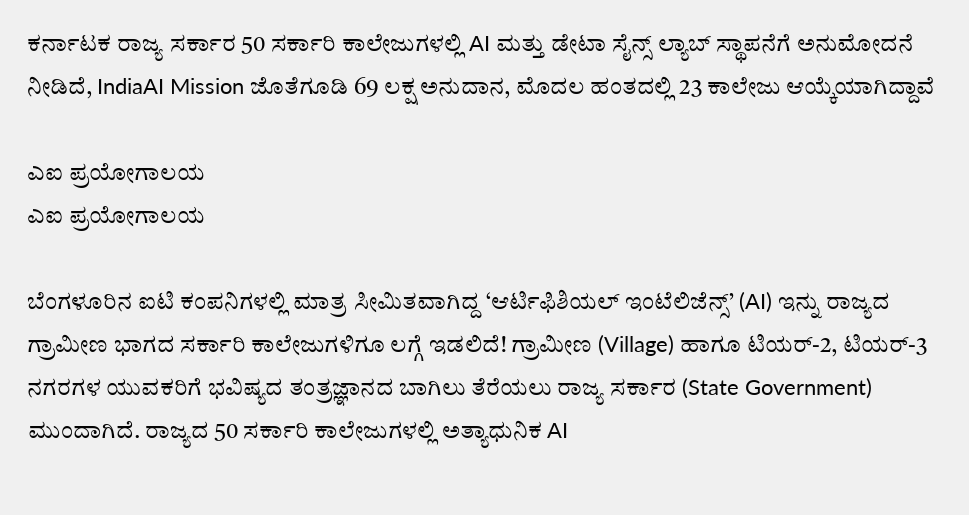ಕರ್ನಾಟಕ ರಾಜ್ಯ ಸರ್ಕಾರ 50 ಸರ್ಕಾರಿ ಕಾಲೇಜುಗಳಲ್ಲಿ AI ಮತ್ತು ಡೇಟಾ ಸೈನ್ಸ್ ಲ್ಯಾಬ್ ಸ್ಥಾಪನೆಗೆ ಅನುಮೋದನೆ ನೀಡಿದೆ, IndiaAI Mission ಜೊತೆಗೂಡಿ 69 ಲಕ್ಷ ಅನುದಾನ, ಮೊದಲ ಹಂತದಲ್ಲಿ 23 ಕಾಲೇಜು ಆಯ್ಕೆಯಾಗಿದ್ದಾವೆ

ಎಐ ಪ್ರಯೋಗಾಲಯ
ಎಐ ಪ್ರಯೋಗಾಲಯ

ಬೆಂಗಳೂರಿನ ಐಟಿ ಕಂಪನಿಗಳಲ್ಲಿ ಮಾತ್ರ ಸೀಮಿತವಾಗಿದ್ದ ‘ಆರ್ಟಿಫಿಶಿಯಲ್ ಇಂಟೆಲಿಜೆನ್ಸ್’ (AI) ಇನ್ನು ರಾಜ್ಯದ ಗ್ರಾಮೀಣ ಭಾಗದ ಸರ್ಕಾರಿ ಕಾಲೇಜುಗಳಿಗೂ ಲಗ್ಗೆ ಇಡಲಿದೆ! ಗ್ರಾಮೀಣ (Village) ಹಾಗೂ ಟಿಯರ್-2, ಟಿಯರ್-3 ನಗರಗಳ ಯುವಕರಿಗೆ ಭವಿಷ್ಯದ ತಂತ್ರಜ್ಞಾನದ ಬಾಗಿಲು ತೆರೆಯಲು ರಾಜ್ಯ ಸರ್ಕಾರ (State Government) ಮುಂದಾಗಿದೆ. ರಾಜ್ಯದ 50 ಸರ್ಕಾರಿ ಕಾಲೇಜುಗಳಲ್ಲಿ ಅತ್ಯಾಧುನಿಕ AI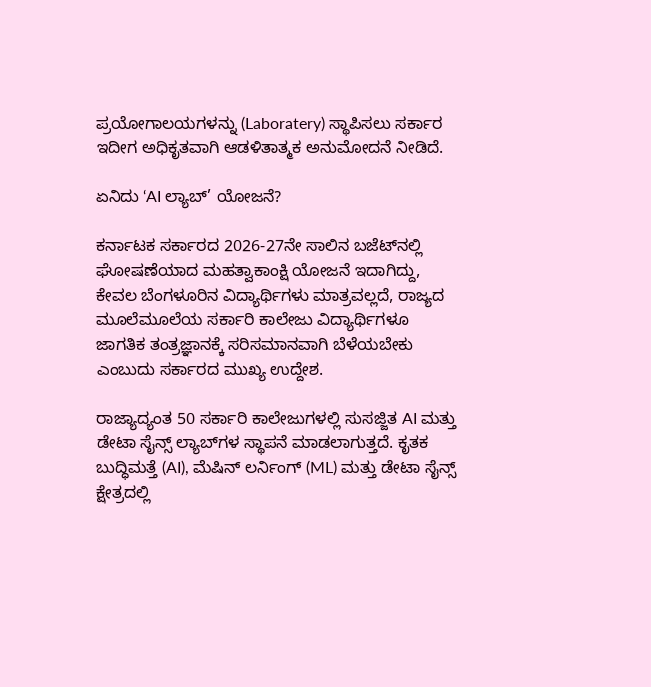ಪ್ರಯೋಗಾಲಯಗಳನ್ನು (Laboratery) ಸ್ಥಾಪಿಸಲು ಸರ್ಕಾರ ಇದೀಗ ಅಧಿಕೃತವಾಗಿ ಆಡಳಿತಾತ್ಮಕ ಅನುಮೋದನೆ ನೀಡಿದೆ.

ಏನಿದು ‘AI ಲ್ಯಾಬ್’ ಯೋಜನೆ?

ಕರ್ನಾಟಕ ಸರ್ಕಾರದ 2026-27ನೇ ಸಾಲಿನ ಬಜೆಟ್‌ನಲ್ಲಿ ಘೋಷಣೆಯಾದ ಮಹತ್ವಾಕಾಂಕ್ಷಿ ಯೋಜನೆ ಇದಾಗಿದ್ದು, ಕೇವಲ ಬೆಂಗಳೂರಿನ ವಿದ್ಯಾರ್ಥಿಗಳು ಮಾತ್ರವಲ್ಲದೆ, ರಾಜ್ಯದ ಮೂಲೆಮೂಲೆಯ ಸರ್ಕಾರಿ ಕಾಲೇಜು ವಿದ್ಯಾರ್ಥಿಗಳೂ ಜಾಗತಿಕ ತಂತ್ರಜ್ಞಾನಕ್ಕೆ ಸರಿಸಮಾನವಾಗಿ ಬೆಳೆಯಬೇಕು ಎಂಬುದು ಸರ್ಕಾರದ ಮುಖ್ಯ ಉದ್ದೇಶ.

ರಾಜ್ಯಾದ್ಯಂತ 50 ಸರ್ಕಾರಿ ಕಾಲೇಜುಗಳಲ್ಲಿ ಸುಸಜ್ಜಿತ AI ಮತ್ತು ಡೇಟಾ ಸೈನ್ಸ್ ಲ್ಯಾಬ್‌ಗಳ ಸ್ಥಾಪನೆ ಮಾಡಲಾಗುತ್ತದೆ. ಕೃತಕ ಬುದ್ಧಿಮತ್ತೆ (AI), ಮೆಷಿನ್ ಲರ್ನಿಂಗ್ (ML) ಮತ್ತು ಡೇಟಾ ಸೈನ್ಸ್ ಕ್ಷೇತ್ರದಲ್ಲಿ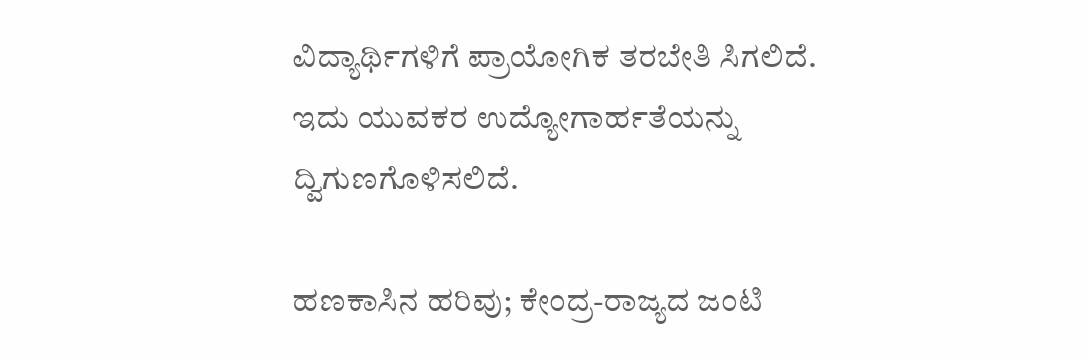ವಿದ್ಯಾರ್ಥಿಗಳಿಗೆ ಪ್ರಾಯೋಗಿಕ ತರಬೇತಿ ಸಿಗಲಿದೆ. ಇದು ಯುವಕರ ಉದ್ಯೋಗಾರ್ಹತೆಯನ್ನು ದ್ವಿಗುಣಗೊಳಿಸಲಿದೆ.

ಹಣಕಾಸಿನ ಹರಿವು; ಕೇಂದ್ರ-ರಾಜ್ಯದ ಜಂಟಿ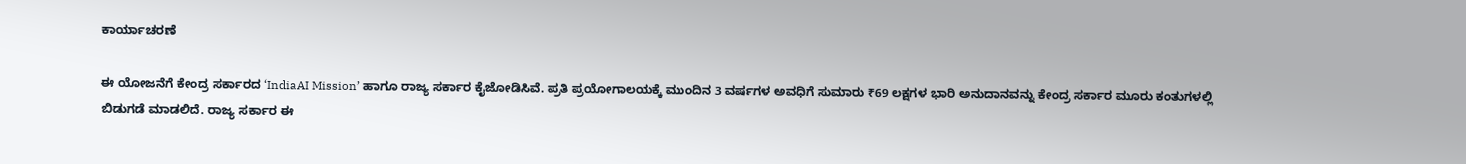ಕಾರ್ಯಾಚರಣೆ

ಈ ಯೋಜನೆಗೆ ಕೇಂದ್ರ ಸರ್ಕಾರದ ‘IndiaAI Mission’ ಹಾಗೂ ರಾಜ್ಯ ಸರ್ಕಾರ ಕೈಜೋಡಿಸಿವೆ. ಪ್ರತಿ ಪ್ರಯೋಗಾಲಯಕ್ಕೆ ಮುಂದಿನ 3 ವರ್ಷಗಳ ಅವಧಿಗೆ ಸುಮಾರು ₹69 ಲಕ್ಷಗಳ ಭಾರಿ ಅನುದಾನವನ್ನು ಕೇಂದ್ರ ಸರ್ಕಾರ ಮೂರು ಕಂತುಗಳಲ್ಲಿ ಬಿಡುಗಡೆ ಮಾಡಲಿದೆ. ರಾಜ್ಯ ಸರ್ಕಾರ ಈ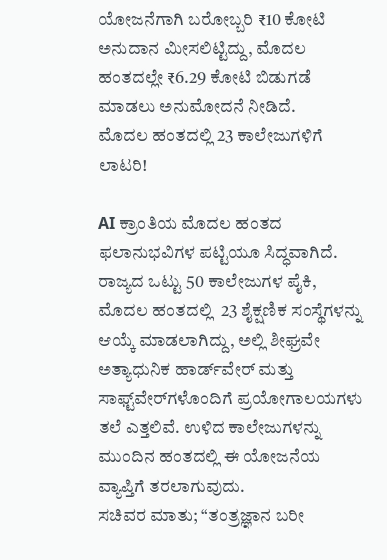ಯೋಜನೆಗಾಗಿ ಬರೋಬ್ಬರಿ ₹10 ಕೋಟಿ ಅನುದಾನ ಮೀಸಲಿಟ್ಟಿದ್ದು, ಮೊದಲ ಹಂತದಲ್ಲೇ ₹6.29 ಕೋಟಿ ಬಿಡುಗಡೆ ಮಾಡಲು ಅನುಮೋದನೆ ನೀಡಿದೆ.
ಮೊದಲ ಹಂತದಲ್ಲಿ 23 ಕಾಲೇಜುಗಳಿಗೆ ಲಾಟರಿ!

AI ಕ್ರಾಂತಿಯ ಮೊದಲ ಹಂತದ ಫಲಾನುಭವಿಗಳ ಪಟ್ಟಿಯೂ ಸಿದ್ಧವಾಗಿದೆ. ರಾಜ್ಯದ ಒಟ್ಟು 50 ಕಾಲೇಜುಗಳ ಪೈಕಿ, ಮೊದಲ ಹಂತದಲ್ಲಿ  23 ಶೈಕ್ಷಣಿಕ ಸಂಸ್ಥೆಗಳನ್ನು ಆಯ್ಕೆ ಮಾಡಲಾಗಿದ್ದು, ಅಲ್ಲಿ ಶೀಘ್ರವೇ ಅತ್ಯಾಧುನಿಕ ಹಾರ್ಡ್‌ವೇರ್ ಮತ್ತು ಸಾಫ್ಟ್‌ವೇರ್‌ಗಳೊಂದಿಗೆ ಪ್ರಯೋಗಾಲಯಗಳು ತಲೆ ಎತ್ತಲಿವೆ. ಉಳಿದ ಕಾಲೇಜುಗಳನ್ನು ಮುಂದಿನ ಹಂತದಲ್ಲಿ ಈ ಯೋಜನೆಯ ವ್ಯಾಪ್ತಿಗೆ ತರಲಾಗುವುದು.
ಸಚಿವರ ಮಾತು; “ತಂತ್ರಜ್ಞಾನ ಬರೀ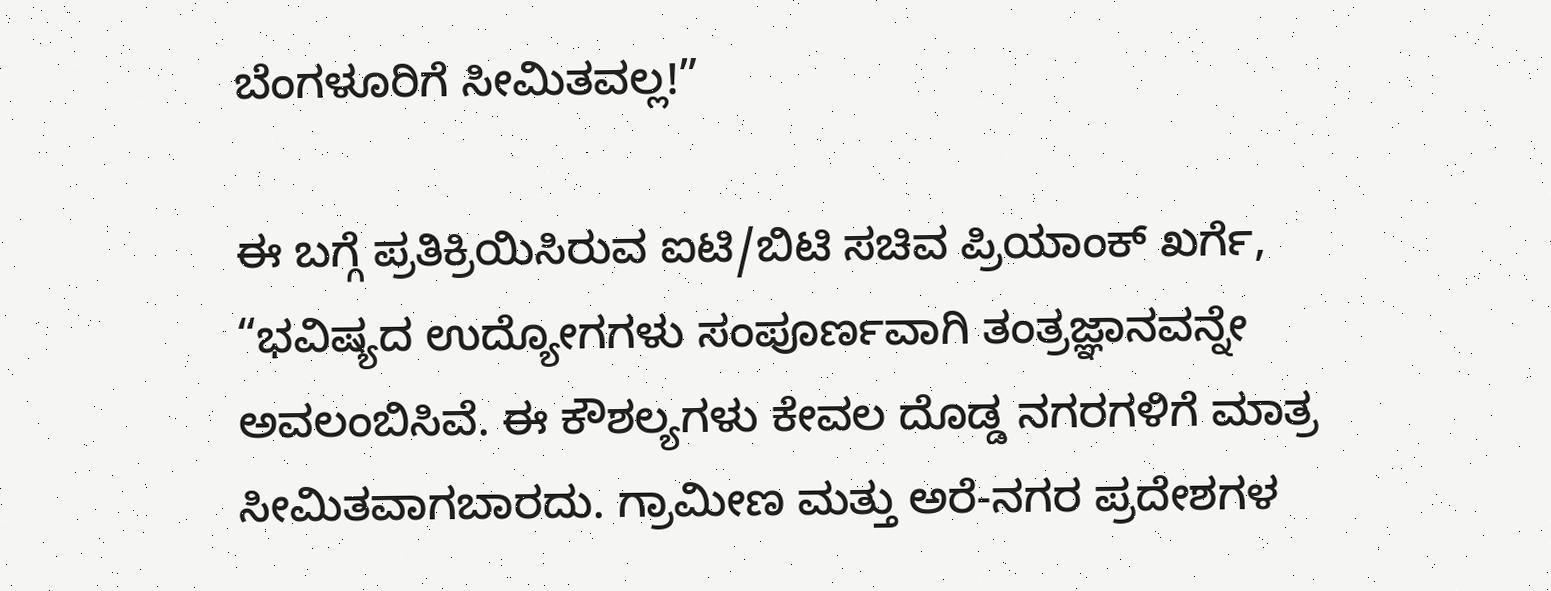ಬೆಂಗಳೂರಿಗೆ ಸೀಮಿತವಲ್ಲ!”

ಈ ಬಗ್ಗೆ ಪ್ರತಿಕ್ರಿಯಿಸಿರುವ ಐಟಿ/ಬಿಟಿ ಸಚಿವ ಪ್ರಿಯಾಂಕ್ ಖರ್ಗೆ, “ಭವಿಷ್ಯದ ಉದ್ಯೋಗಗಳು ಸಂಪೂರ್ಣವಾಗಿ ತಂತ್ರಜ್ಞಾನವನ್ನೇ ಅವಲಂಬಿಸಿವೆ. ಈ ಕೌಶಲ್ಯಗಳು ಕೇವಲ ದೊಡ್ಡ ನಗರಗಳಿಗೆ ಮಾತ್ರ ಸೀಮಿತವಾಗಬಾರದು. ಗ್ರಾಮೀಣ ಮತ್ತು ಅರೆ-ನಗರ ಪ್ರದೇಶಗಳ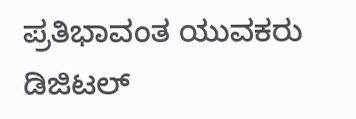ಪ್ರತಿಭಾವಂತ ಯುವಕರು ಡಿಜಿಟಲ್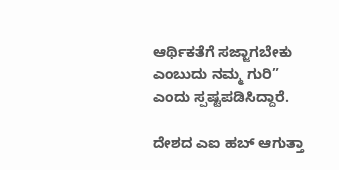ಆರ್ಥಿಕತೆಗೆ ಸಜ್ಜಾಗಬೇಕು ಎಂಬುದು ನಮ್ಮ ಗುರಿ” ಎಂದು ಸ್ಪಷ್ಟಪಡಿಸಿದ್ದಾರೆ.

ದೇಶದ ಎಐ ಹಬ್‌ ಆಗುತ್ತಾ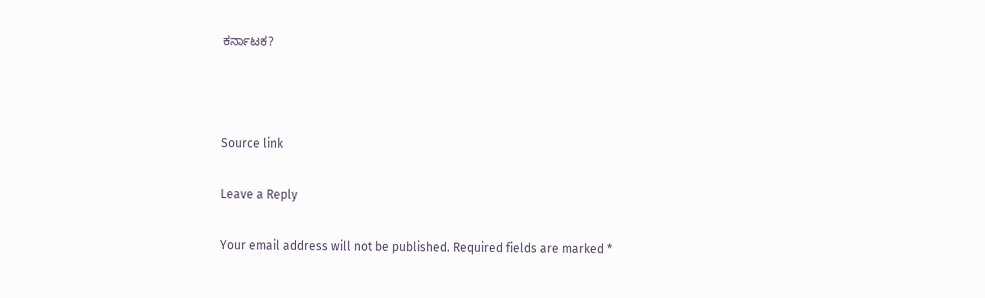ಕರ್ನಾಟಕ?



Source link

Leave a Reply

Your email address will not be published. Required fields are marked *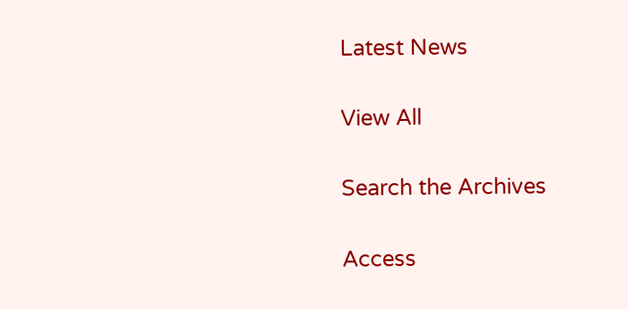Latest News

View All

Search the Archives

Access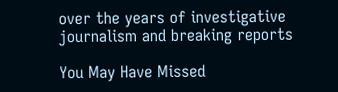over the years of investigative journalism and breaking reports

You May Have Missed